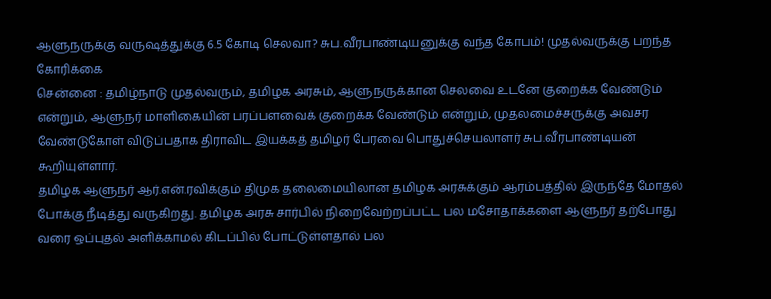ஆளுநருக்கு வருஷத்துக்கு 6.5 கோடி செலவா? சுப.வீரபாண்டியனுக்கு வந்த கோபம்! முதல்வருக்கு பறந்த கோரிக்கை
சென்னை : தமிழ்நாடு முதல்வரும், தமிழக அரசும், ஆளுநருக்கான செலவை உடனே குறைக்க வேண்டும் என்றும், ஆளுநர் மாளிகையின் பரப்பளவைக் குறைக்க வேண்டும் என்றும், முதலமைச்சருக்கு அவசர வேண்டுகோள் விடுப்பதாக திராவிட இயக்கத் தமிழர் பேரவை பொதுச்செயலாளர் சுப.வீரபாண்டியன் கூறியுள்ளார்.
தமிழக ஆளுநர் ஆர்.என்.ரவிக்கும் திமுக தலைமையிலான தமிழக அரசுக்கும் ஆரம்பத்தில் இருந்தே மோதல் போக்கு நீடித்து வருகிறது. தமிழக அரசு சார்பில் நிறைவேற்றப்பட்ட பல மசோதாக்களை ஆளுநர் தற்போது வரை ஒப்புதல் அளிக்காமல் கிடப்பில் போட்டுள்ளதால் பல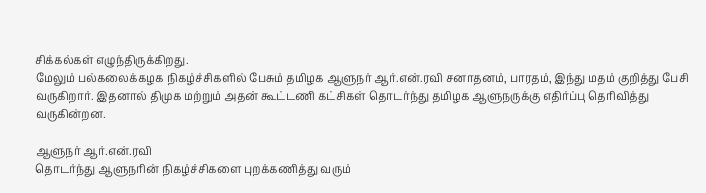சிக்கல்கள் எழுந்திருக்கிறது.
மேலும் பல்கலைக்கழக நிகழ்ச்சிகளில் பேசும் தமிழக ஆளுநர் ஆர்.என்.ரவி சனாதனம், பாரதம், இந்து மதம் குறித்து பேசி வருகிறார். இதனால் திமுக மற்றும் அதன் கூட்டணி கட்சிகள் தொடர்ந்து தமிழக ஆளுநருக்கு எதிர்ப்பு தெரிவித்து வருகின்றன.

ஆளுநர் ஆர்.என்.ரவி
தொடர்ந்து ஆளுநரின் நிகழ்ச்சிகளை புறக்கணித்து வரும்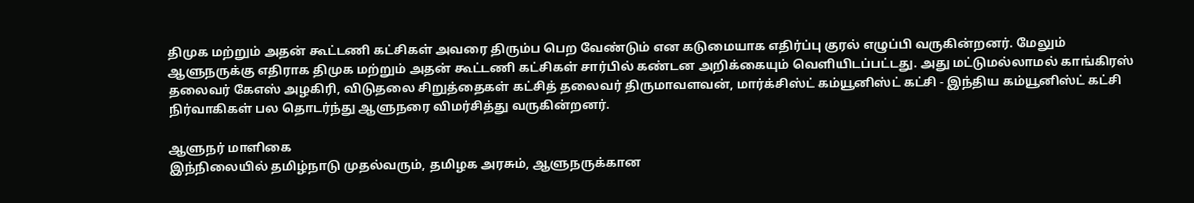திமுக மற்றும் அதன் கூட்டணி கட்சிகள் அவரை திரும்ப பெற வேண்டும் என கடுமையாக எதிர்ப்பு குரல் எழுப்பி வருகின்றனர். மேலும் ஆளுநருக்கு எதிராக திமுக மற்றும் அதன் கூட்டணி கட்சிகள் சார்பில் கண்டன அறிக்கையும் வெளியிடப்பட்டது. அது மட்டுமல்லாமல் காங்கிரஸ் தலைவர் கேஎஸ் அழகிரி, விடுதலை சிறுத்தைகள் கட்சித் தலைவர் திருமாவளவன், மார்க்சிஸ்ட் கம்யூனிஸ்ட் கட்சி - இந்திய கம்யூனிஸ்ட் கட்சி நிர்வாகிகள் பல தொடர்ந்து ஆளுநரை விமர்சித்து வருகின்றனர்.

ஆளுநர் மாளிகை
இந்நிலையில் தமிழ்நாடு முதல்வரும், தமிழக அரசும், ஆளுநருக்கான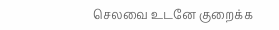செலவை உடனே குறைக்க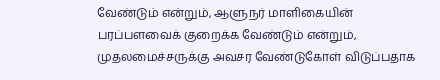வேண்டும் என்றும், ஆளுநர் மாளிகையின் பரப்பளவைக் குறைக்க வேண்டும் என்றும், முதலமைச்சருக்கு அவசர வேண்டுகோள் விடுப்பதாக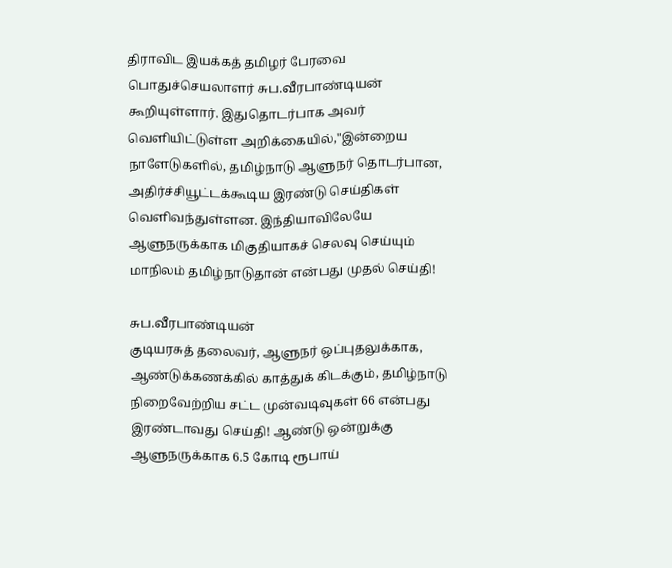திராவிட இயக்கத் தமிழர் பேரவை பொதுச்செயலாளர் சுப.வீரபாண்டியன் கூறியுள்ளார். இதுதொடர்பாக அவர் வெளியிட்டுள்ள அறிக்கையில்,"இன்றைய நாளேடுகளில், தமிழ்நாடு ஆளுநர் தொடர்பான, அதிர்ச்சியூட்டக்கூடிய இரண்டு செய்திகள் வெளிவந்துள்ளன. இந்தியாவிலேயே ஆளுநருக்காக மிகுதியாகச் செலவு செய்யும் மாநிலம் தமிழ்நாடுதான் என்பது முதல் செய்தி!

சுப.வீரபாண்டியன்
குடியரசுத் தலைவர், ஆளுநர் ஒப்புதலுக்காக, ஆண்டுக்கணக்கில் காத்துக் கிடக்கும், தமிழ்நாடு நிறைவேற்றிய சட்ட முன்வடிவுகள் 66 என்பது இரண்டாவது செய்தி! ஆண்டு ஒன்றுக்கு ஆளுநருக்காக 6.5 கோடி ரூபாய்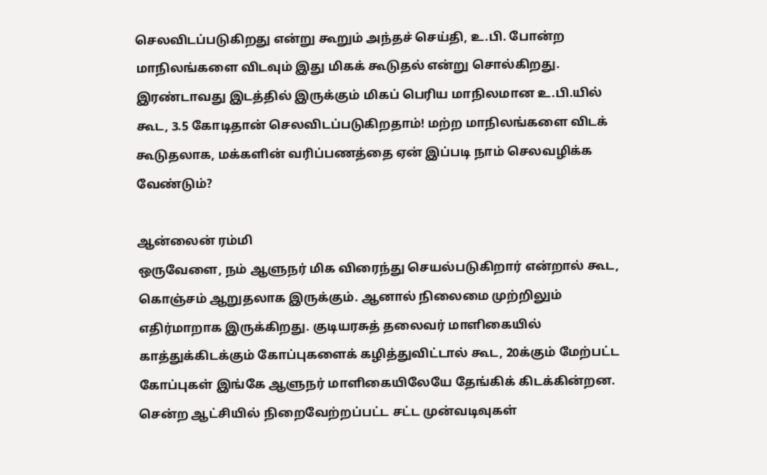செலவிடப்படுகிறது என்று கூறும் அந்தச் செய்தி, உ.பி. போன்ற மாநிலங்களை விடவும் இது மிகக் கூடுதல் என்று சொல்கிறது. இரண்டாவது இடத்தில் இருக்கும் மிகப் பெரிய மாநிலமான உ.பி.யில் கூட, 3.5 கோடிதான் செலவிடப்படுகிறதாம்! மற்ற மாநிலங்களை விடக் கூடுதலாக, மக்களின் வரிப்பணத்தை ஏன் இப்படி நாம் செலவழிக்க வேண்டும்?

ஆன்லைன் ரம்மி
ஒருவேளை, நம் ஆளுநர் மிக விரைந்து செயல்படுகிறார் என்றால் கூட, கொஞ்சம் ஆறுதலாக இருக்கும். ஆனால் நிலைமை முற்றிலும் எதிர்மாறாக இருக்கிறது. குடியரசுத் தலைவர் மாளிகையில் காத்துக்கிடக்கும் கோப்புகளைக் கழித்துவிட்டால் கூட, 20க்கும் மேற்பட்ட கோப்புகள் இங்கே ஆளுநர் மாளிகையிலேயே தேங்கிக் கிடக்கின்றன. சென்ற ஆட்சியில் நிறைவேற்றப்பட்ட சட்ட முன்வடிவுகள்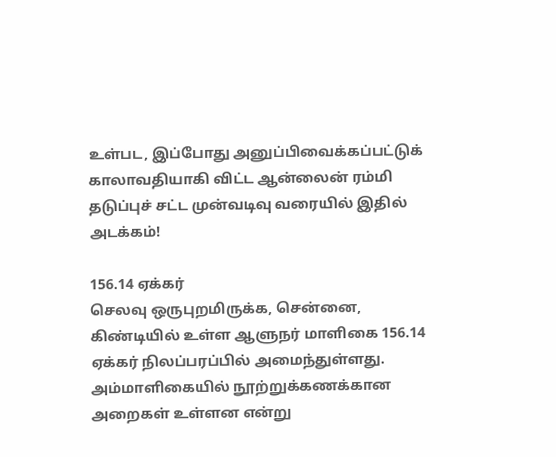உள்பட, இப்போது அனுப்பிவைக்கப்பட்டுக் காலாவதியாகி விட்ட ஆன்லைன் ரம்மி தடுப்புச் சட்ட முன்வடிவு வரையில் இதில் அடக்கம்!

156.14 ஏக்கர்
செலவு ஒருபுறமிருக்க, சென்னை, கிண்டியில் உள்ள ஆளுநர் மாளிகை 156.14 ஏக்கர் நிலப்பரப்பில் அமைந்துள்ளது. அம்மாளிகையில் நூற்றுக்கணக்கான அறைகள் உள்ளன என்று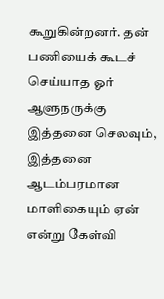கூறுகின்றனர். தன் பணியைக் கூடச் செய்யாத ஓர் ஆளுநருக்கு இத்தனை செலவும், இத்தனை ஆடம்பரமான மாளிகையும் ஏன் என்று கேள்வி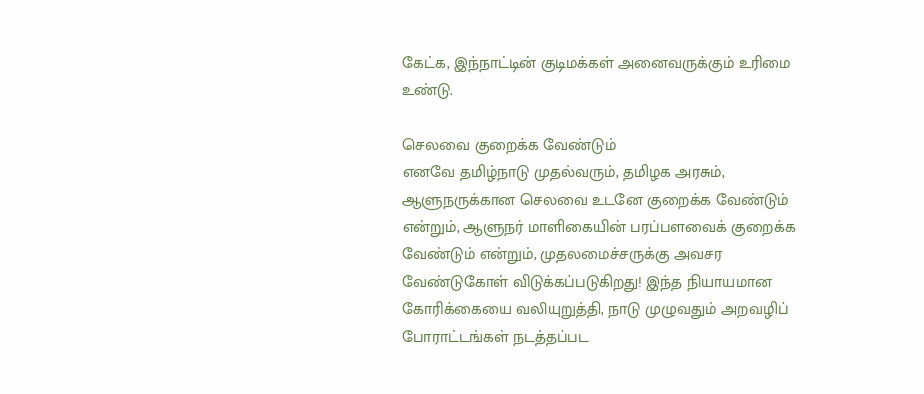கேட்க, இந்நாட்டின் குடிமக்கள் அனைவருக்கும் உரிமை உண்டு.

செலவை குறைக்க வேண்டும்
எனவே தமிழ்நாடு முதல்வரும், தமிழக அரசும், ஆளுநருக்கான செலவை உடனே குறைக்க வேண்டும் என்றும், ஆளுநர் மாளிகையின் பரப்பளவைக் குறைக்க வேண்டும் என்றும், முதலமைச்சருக்கு அவசர வேண்டுகோள் விடுக்கப்படுகிறது! இந்த நியாயமான கோரிக்கையை வலியுறுத்தி, நாடு முழுவதும் அறவழிப் போராட்டங்கள் நடத்தப்பட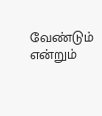வேண்டும் என்றும்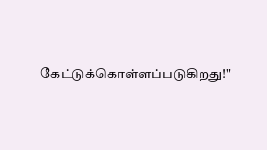கேட்டுக்கொள்ளப்படுகிறது!"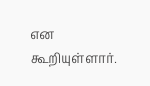என கூறியுள்ளார்.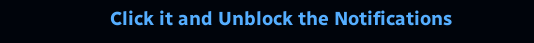Click it and Unblock the Notifications